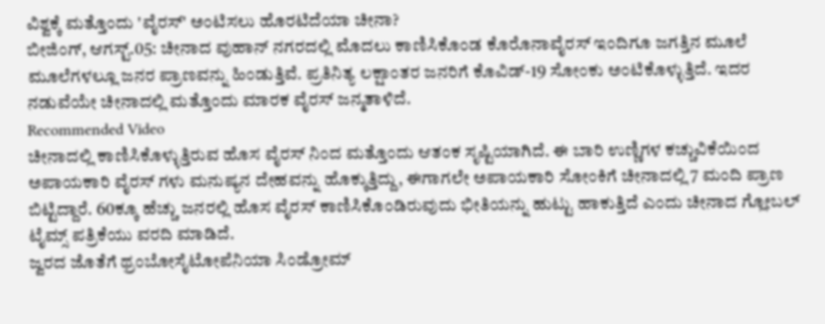ವಿಶ್ವಕ್ಕೆ ಮತ್ತೊಂದು 'ವೈರಸ್' ಅಂಟಿಸಲು ಹೊರಟಿದೆಯಾ ಚೀನಾ?
ಬೀಜಿಂಗ್, ಆಗಸ್ಟ್.05: ಚೀನಾದ ವುಹಾನ್ ನಗರದಲ್ಲಿ ಮೊದಲು ಕಾಣಿಸಿಕೊಂಡ ಕೊರೊನಾವೈರಸ್ ಇಂದಿಗೂ ಜಗತ್ತಿನ ಮೂಲೆ ಮೂಲೆಗಳಲ್ಲೂ ಜನರ ಪ್ರಾಣವನ್ನು ಹಿಂಡುತ್ತಿವೆ. ಪ್ರತಿನಿತ್ಯ ಲಕ್ಷಾಂತರ ಜನರಿಗೆ ಕೊವಿಡ್-19 ಸೋಂಕು ಅಂಟಿಕೊಳ್ಳುತ್ತಿದೆ. ಇದರ ನಡುವೆಯೇ ಚೀನಾದಲ್ಲಿ ಮತ್ತೊಂದು ಮಾರಕ ವೈರಸ್ ಜನ್ಮತಾಳಿದೆ.
Recommended Video
ಚೀನಾದಲ್ಲಿ ಕಾಣಿಸಿಕೊಳ್ಳುತ್ತಿರುವ ಹೊಸ ವೈರಸ್ ನಿಂದ ಮತ್ತೊಂದು ಆತಂಕ ಸೃಷ್ಟಿಯಾಗಿದೆ. ಈ ಬಾರಿ ಉಣ್ಣಿಗಳ ಕಚ್ಚುವಿಕೆಯಿಂದ ಅಪಾಯಕಾರಿ ವೈರಸ್ ಗಳು ಮನುಷ್ಯನ ದೇಹವನ್ನು ಹೊಕ್ಕುತ್ತಿದ್ದು, ಈಗಾಗಲೇ ಅಪಾಯಕಾರಿ ಸೋಂಕಿಗೆ ಚೀನಾದಲ್ಲಿ 7 ಮಂದಿ ಪ್ರಾಣ ಬಿಟ್ಟಿದ್ದಾರೆ. 60ಕ್ಕೂ ಹೆಚ್ಚು ಜನರಲ್ಲಿ ಹೊಸ ವೈರಸ್ ಕಾಣಿಸಿಕೊಂಡಿರುವುದು ಭೀತಿಯನ್ನು ಹುಟ್ಟು ಹಾಕುತ್ತಿದೆ ಎಂದು ಚೀನಾದ ಗ್ಲೋಬಲ್ ಟೈಮ್ಸ್ ಪತ್ರಿಕೆಯು ವರದಿ ಮಾಡಿದೆ.
ಜ್ವರದ ಜೊತೆಗೆ ಥ್ರಂಬೋಸೈಟೋಪೆನಿಯಾ ಸಿಂಡ್ರೋಮ್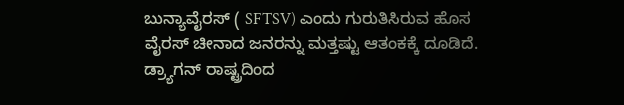ಬುನ್ಯಾವೈರಸ್ ( SFTSV) ಎಂದು ಗುರುತಿಸಿರುವ ಹೊಸ ವೈರಸ್ ಚೀನಾದ ಜನರನ್ನು ಮತ್ತಷ್ಟು ಆತಂಕಕ್ಕೆ ದೂಡಿದೆ. ಡ್ರ್ಯಾಗನ್ ರಾಷ್ಟ್ರದಿಂದ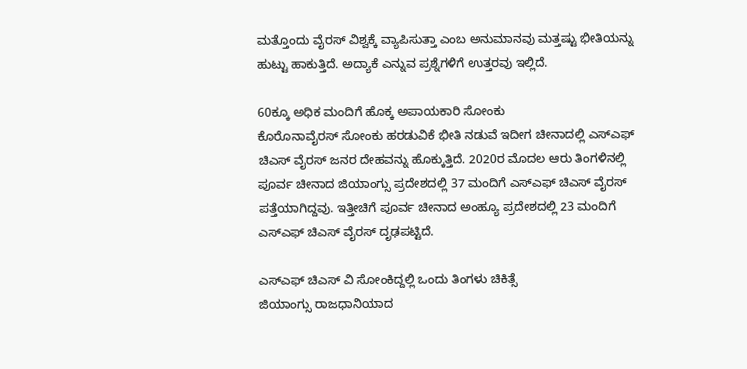ಮತ್ತೊಂದು ವೈರಸ್ ವಿಶ್ವಕ್ಕೆ ವ್ಯಾಪಿಸುತ್ತಾ ಎಂಬ ಅನುಮಾನವು ಮತ್ತಷ್ಟು ಭೀತಿಯನ್ನು ಹುಟ್ಟು ಹಾಕುತ್ತಿದೆ. ಅದ್ಯಾಕೆ ಎನ್ನುವ ಪ್ರಶ್ನೆಗಳಿಗೆ ಉತ್ತರವು ಇಲ್ಲಿದೆ.

60ಕ್ಕೂ ಅಧಿಕ ಮಂದಿಗೆ ಹೊಕ್ಕ ಅಪಾಯಕಾರಿ ಸೋಂಕು
ಕೊರೊನಾವೈರಸ್ ಸೋಂಕು ಹರಡುವಿಕೆ ಭೀತಿ ನಡುವೆ ಇದೀಗ ಚೀನಾದಲ್ಲಿ ಎಸ್ಎಫ್ ಚಿಎಸ್ ವೈರಸ್ ಜನರ ದೇಹವನ್ನು ಹೊಕ್ಕುತ್ತಿದೆ. 2020ರ ಮೊದಲ ಆರು ತಿಂಗಳಿನಲ್ಲಿ ಪೂರ್ವ ಚೀನಾದ ಜಿಯಾಂಗ್ಸು ಪ್ರದೇಶದಲ್ಲಿ 37 ಮಂದಿಗೆ ಎಸ್ಎಫ್ ಚಿಎಸ್ ವೈರಸ್ ಪತ್ತೆಯಾಗಿದ್ದವು. ಇತ್ತೀಚಿಗೆ ಪೂರ್ವ ಚೀನಾದ ಅಂಹ್ಯೂ ಪ್ರದೇಶದಲ್ಲಿ 23 ಮಂದಿಗೆ ಎಸ್ಎಫ್ ಚಿಎಸ್ ವೈರಸ್ ದೃಢಪಟ್ಟಿದೆ.

ಎಸ್ಎಫ್ ಚಿಎಸ್ ವಿ ಸೋಂಕಿದ್ದಲ್ಲಿ ಒಂದು ತಿಂಗಳು ಚಿಕಿತ್ಸೆ
ಜಿಯಾಂಗ್ಸು ರಾಜಧಾನಿಯಾದ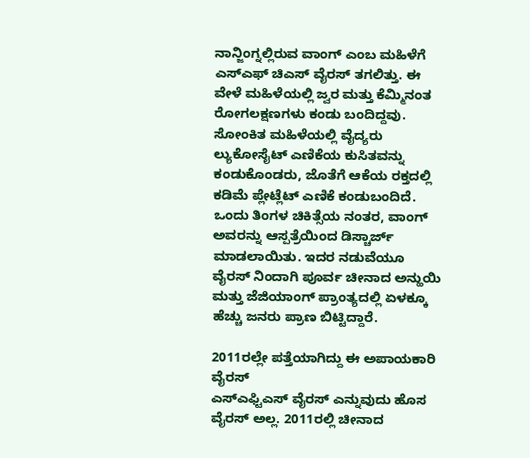ನಾನ್ಜಿಂಗ್ನಲ್ಲಿರುವ ವಾಂಗ್ ಎಂಬ ಮಹಿಳೆಗೆ ಎಸ್ಎಫ್ ಚಿಎಸ್ ವೈರಸ್ ತಗಲಿತ್ತು. ಈ ವೇಳೆ ಮಹಿಳೆಯಲ್ಲಿ ಜ್ವರ ಮತ್ತು ಕೆಮ್ಮಿನಂತ ರೋಗಲಕ್ಷಣಗಳು ಕಂಡು ಬಂದಿದ್ದವು. ಸೋಂಕಿತ ಮಹಿಳೆಯಲ್ಲಿ ವೈದ್ಯರು ಲ್ಯುಕೋಸೈಟ್ ಎಣಿಕೆಯ ಕುಸಿತವನ್ನು ಕಂಡುಕೊಂಡರು, ಜೊತೆಗೆ ಆಕೆಯ ರಕ್ತದಲ್ಲಿ ಕಡಿಮೆ ಪ್ಲೇಟ್ಲೆಟ್ ಎಣಿಕೆ ಕಂಡುಬಂದಿದೆ. ಒಂದು ತಿಂಗಳ ಚಿಕಿತ್ಸೆಯ ನಂತರ, ವಾಂಗ್ ಅವರನ್ನು ಆಸ್ಪತ್ರೆಯಿಂದ ಡಿಸ್ಚಾರ್ಜ್ ಮಾಡಲಾಯಿತು. ಇದರ ನಡುವೆಯೂ ವೈರಸ್ ನಿಂದಾಗಿ ಪೂರ್ವ ಚೀನಾದ ಅನ್ಹುಯಿ ಮತ್ತು ಜೆಜಿಯಾಂಗ್ ಪ್ರಾಂತ್ಯದಲ್ಲಿ ಏಳಕ್ಕೂ ಹೆಚ್ಚು ಜನರು ಪ್ರಾಣ ಬಿಟ್ಟಿದ್ದಾರೆ.

2011ರಲ್ಲೇ ಪತ್ತೆಯಾಗಿದ್ದು ಈ ಅಪಾಯಕಾರಿ ವೈರಸ್
ಎಸ್ಎಫ್ಟಿಎಸ್ ವೈರಸ್ ಎನ್ನುವುದು ಹೊಸ ವೈರಸ್ ಅಲ್ಲ. 2011ರಲ್ಲಿ ಚೀನಾದ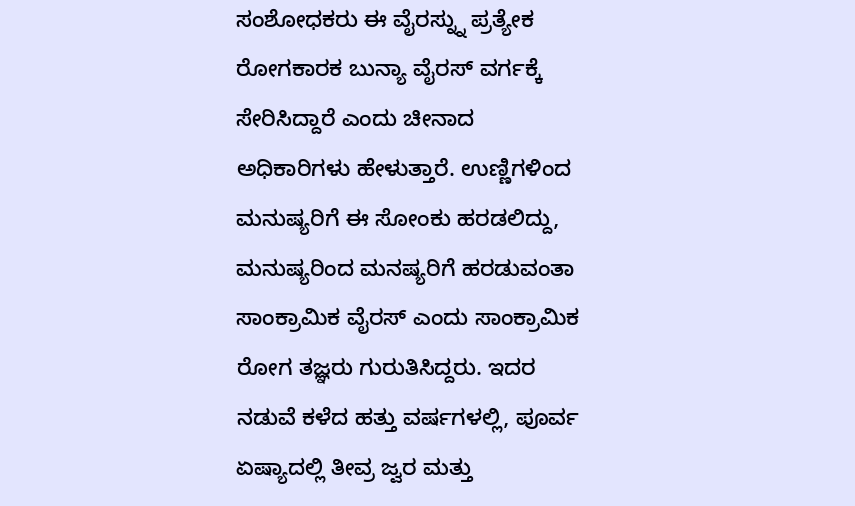ಸಂಶೋಧಕರು ಈ ವೈರಸ್ನ್ನು ಪ್ರತ್ಯೇಕ ರೋಗಕಾರಕ ಬುನ್ಯಾ ವೈರಸ್ ವರ್ಗಕ್ಕೆ ಸೇರಿಸಿದ್ದಾರೆ ಎಂದು ಚೀನಾದ ಅಧಿಕಾರಿಗಳು ಹೇಳುತ್ತಾರೆ. ಉಣ್ಣಿಗಳಿಂದ ಮನುಷ್ಯರಿಗೆ ಈ ಸೋಂಕು ಹರಡಲಿದ್ದು, ಮನುಷ್ಯರಿಂದ ಮನಷ್ಯರಿಗೆ ಹರಡುವಂತಾ ಸಾಂಕ್ರಾಮಿಕ ವೈರಸ್ ಎಂದು ಸಾಂಕ್ರಾಮಿಕ ರೋಗ ತಜ್ಞರು ಗುರುತಿಸಿದ್ದರು. ಇದರ ನಡುವೆ ಕಳೆದ ಹತ್ತು ವರ್ಷಗಳಲ್ಲಿ, ಪೂರ್ವ ಏಷ್ಯಾದಲ್ಲಿ ತೀವ್ರ ಜ್ವರ ಮತ್ತು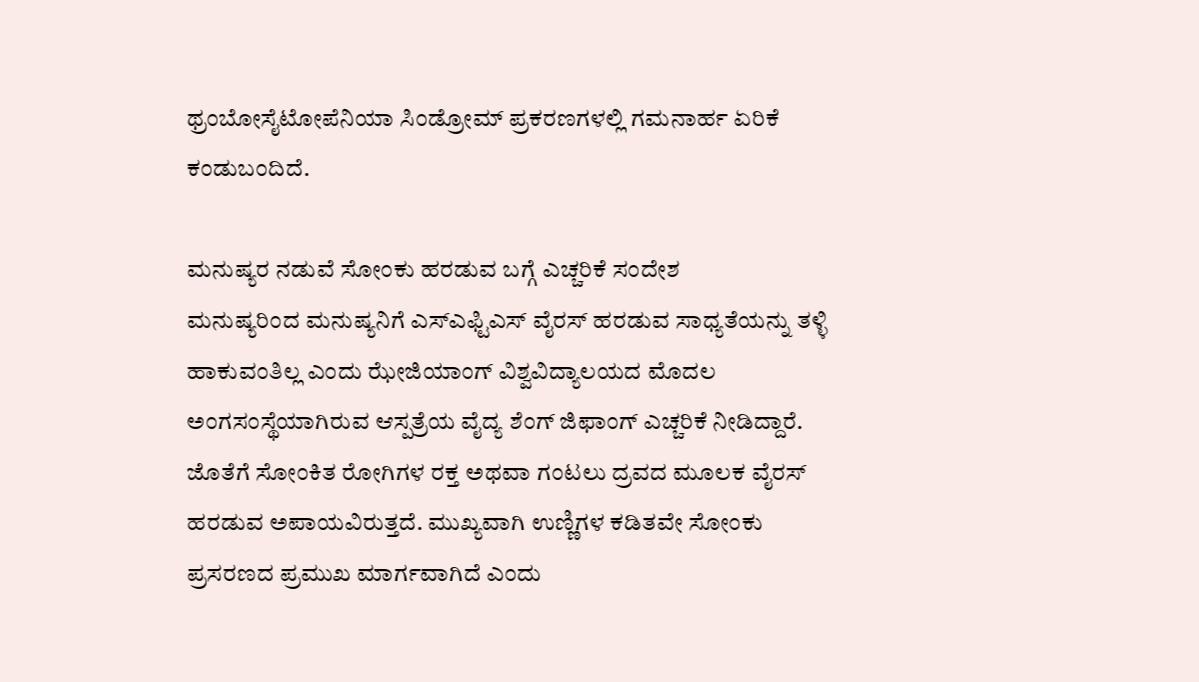ಥ್ರಂಬೋಸೈಟೋಪೆನಿಯಾ ಸಿಂಡ್ರೋಮ್ ಪ್ರಕರಣಗಳಲ್ಲಿ ಗಮನಾರ್ಹ ಏರಿಕೆ ಕಂಡುಬಂದಿದೆ.

ಮನುಷ್ಯರ ನಡುವೆ ಸೋಂಕು ಹರಡುವ ಬಗ್ಗೆ ಎಚ್ಚರಿಕೆ ಸಂದೇಶ
ಮನುಷ್ಯರಿಂದ ಮನುಷ್ಯನಿಗೆ ಎಸ್ಎಫ್ಟಿಎಸ್ ವೈರಸ್ ಹರಡುವ ಸಾಧ್ಯತೆಯನ್ನು ತಳ್ಳಿ ಹಾಕುವಂತಿಲ್ಲ ಎಂದು ಝೇಜಿಯಾಂಗ್ ವಿಶ್ವವಿದ್ಯಾಲಯದ ಮೊದಲ ಅಂಗಸಂಸ್ಥೆಯಾಗಿರುವ ಆಸ್ಪತ್ರೆಯ ವೈದ್ಯ ಶೆಂಗ್ ಜಿಫಾಂಗ್ ಎಚ್ಚರಿಕೆ ನೀಡಿದ್ದಾರೆ. ಜೊತೆಗೆ ಸೋಂಕಿತ ರೋಗಿಗಳ ರಕ್ತ ಅಥವಾ ಗಂಟಲು ದ್ರವದ ಮೂಲಕ ವೈರಸ್ ಹರಡುವ ಅಪಾಯವಿರುತ್ತದೆ. ಮುಖ್ಯವಾಗಿ ಉಣ್ಣಿಗಳ ಕಡಿತವೇ ಸೋಂಕು ಪ್ರಸರಣದ ಪ್ರಮುಖ ಮಾರ್ಗವಾಗಿದೆ ಎಂದು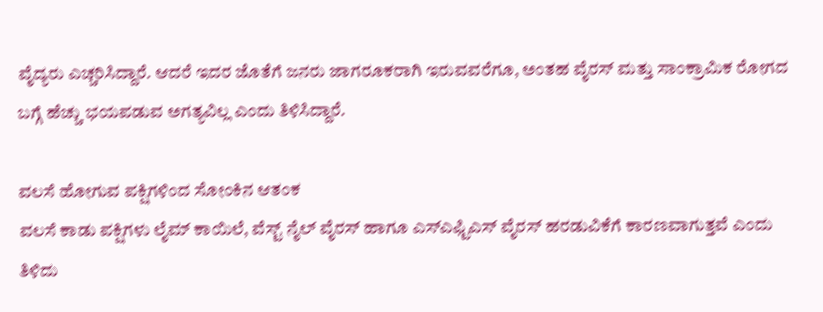ವೈದ್ಯರು ಎಚ್ಚರಿಸಿದ್ದಾರೆ. ಆದರೆ ಇದರ ಜೊತೆಗೆ ಜನರು ಜಾಗರೂಕರಾಗಿ ಇರುವವರೆಗೂ, ಅಂತಹ ವೈರಸ್ ಮತ್ತು ಸಾಂಕ್ರಾಮಿಕ ರೋಗದ ಬಗ್ಗೆ ಹೆಚ್ಚು ಭಯಪಡುವ ಅಗತ್ಯವಿಲ್ಲ ಎಂದು ತಿಳಿಸಿದ್ದಾರೆ.

ವಲಸೆ ಹೋಗುವ ಪಕ್ಷಿಗಳಿಂದ ಸೋಂಕಿನ ಆತಂಕ
ವಲಸೆ ಕಾಡು ಪಕ್ಷಿಗಳು ಲೈಮ್ ಕಾಯಿಲೆ, ವೆಸ್ಟ್ ನೈಲ್ ವೈರಸ್ ಹಾಗೂ ಎಸ್ಎಫ್ಟಿಎಸ್ ವೈರಸ್ ಹರಡುವಿಕೆಗೆ ಕಾರಣವಾಗುತ್ತವೆ ಎಂದು ತಿಳಿದು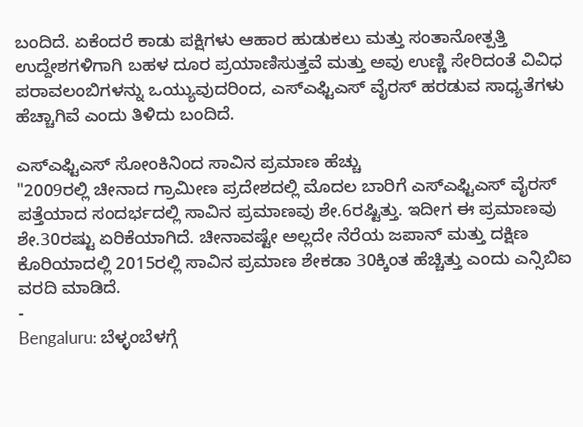ಬಂದಿದೆ. ಏಕೆಂದರೆ ಕಾಡು ಪಕ್ಷಿಗಳು ಆಹಾರ ಹುಡುಕಲು ಮತ್ತು ಸಂತಾನೋತ್ಪತ್ತಿ ಉದ್ದೇಶಗಳಿಗಾಗಿ ಬಹಳ ದೂರ ಪ್ರಯಾಣಿಸುತ್ತವೆ ಮತ್ತು ಅವು ಉಣ್ಣಿ ಸೇರಿದಂತೆ ವಿವಿಧ ಪರಾವಲಂಬಿಗಳನ್ನು ಒಯ್ಯುವುದರಿಂದ, ಎಸ್ಎಫ್ಟಿಎಸ್ ವೈರಸ್ ಹರಡುವ ಸಾಧ್ಯತೆಗಳು ಹೆಚ್ಚಾಗಿವೆ ಎಂದು ತಿಳಿದು ಬಂದಿದೆ.

ಎಸ್ಎಫ್ಟಿಎಸ್ ಸೋಂಕಿನಿಂದ ಸಾವಿನ ಪ್ರಮಾಣ ಹೆಚ್ಚು
"2009ರಲ್ಲಿ ಚೀನಾದ ಗ್ರಾಮೀಣ ಪ್ರದೇಶದಲ್ಲಿ ಮೊದಲ ಬಾರಿಗೆ ಎಸ್ಎಫ್ಟಿಎಸ್ ವೈರಸ್ ಪತ್ತೆಯಾದ ಸಂದರ್ಭದಲ್ಲಿ ಸಾವಿನ ಪ್ರಮಾಣವು ಶೇ.6ರಷ್ಟಿತ್ತು. ಇದೀಗ ಈ ಪ್ರಮಾಣವು ಶೇ.30ರಷ್ಟು ಏರಿಕೆಯಾಗಿದೆ. ಚೀನಾವಷ್ಟೇ ಅಲ್ಲದೇ ನೆರೆಯ ಜಪಾನ್ ಮತ್ತು ದಕ್ಷಿಣ ಕೊರಿಯಾದಲ್ಲಿ 2015ರಲ್ಲಿ ಸಾವಿನ ಪ್ರಮಾಣ ಶೇಕಡಾ 30ಕ್ಕಿಂತ ಹೆಚ್ಚಿತ್ತು ಎಂದು ಎನ್ಸಿಬಿಐ ವರದಿ ಮಾಡಿದೆ.
-
Bengaluru: ಬೆಳ್ಳಂಬೆಳಗ್ಗೆ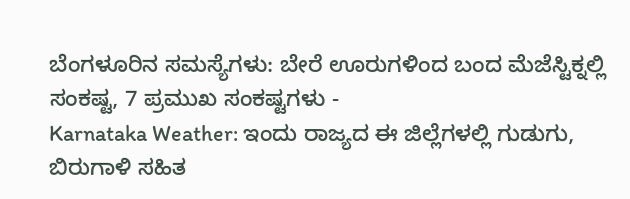ಬೆಂಗಳೂರಿನ ಸಮಸ್ಯೆಗಳು: ಬೇರೆ ಊರುಗಳಿಂದ ಬಂದ ಮೆಜೆಸ್ಟಿಕ್ನಲ್ಲಿ ಸಂಕಷ್ಟ, 7 ಪ್ರಮುಖ ಸಂಕಷ್ಟಗಳು -
Karnataka Weather: ಇಂದು ರಾಜ್ಯದ ಈ ಜಿಲ್ಲೆಗಳಲ್ಲಿ ಗುಡುಗು, ಬಿರುಗಾಳಿ ಸಹಿತ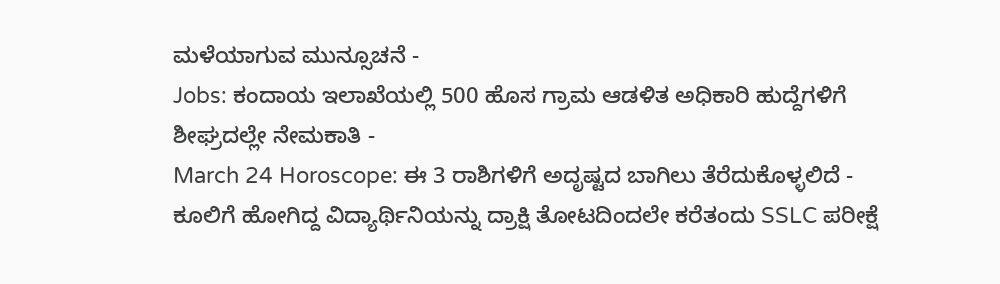ಮಳೆಯಾಗುವ ಮುನ್ಸೂಚನೆ -
Jobs: ಕಂದಾಯ ಇಲಾಖೆಯಲ್ಲಿ 500 ಹೊಸ ಗ್ರಾಮ ಆಡಳಿತ ಅಧಿಕಾರಿ ಹುದ್ದೆಗಳಿಗೆ ಶೀಘ್ರದಲ್ಲೇ ನೇಮಕಾತಿ -
March 24 Horoscope: ಈ 3 ರಾಶಿಗಳಿಗೆ ಅದೃಷ್ಟದ ಬಾಗಿಲು ತೆರೆದುಕೊಳ್ಳಲಿದೆ -
ಕೂಲಿಗೆ ಹೋಗಿದ್ದ ವಿದ್ಯಾರ್ಥಿನಿಯನ್ನು ದ್ರಾಕ್ಷಿ ತೋಟದಿಂದಲೇ ಕರೆತಂದು SSLC ಪರೀಕ್ಷೆ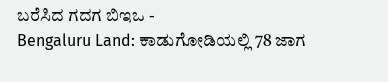ಬರೆಸಿದ ಗದಗ ಬಿಇಒ -
Bengaluru Land: ಕಾಡುಗೋಡಿಯಲ್ಲಿ 78 ಜಾಗ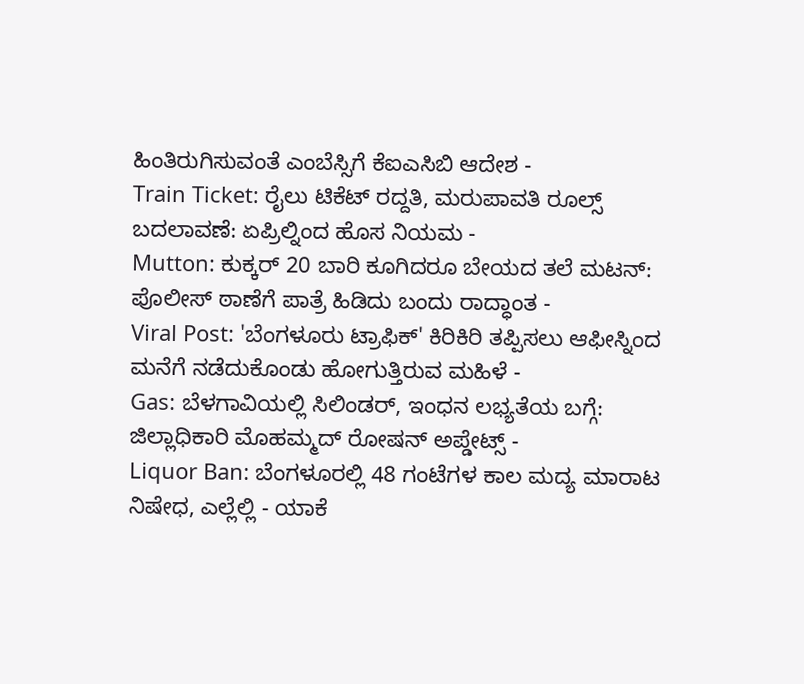ಹಿಂತಿರುಗಿಸುವಂತೆ ಎಂಬೆಸ್ಸಿಗೆ ಕೆಐಎಸಿಬಿ ಆದೇಶ -
Train Ticket: ರೈಲು ಟಿಕೆಟ್ ರದ್ದತಿ, ಮರುಪಾವತಿ ರೂಲ್ಸ್ ಬದಲಾವಣೆ: ಏಪ್ರಿಲ್ನಿಂದ ಹೊಸ ನಿಯಮ -
Mutton: ಕುಕ್ಕರ್ 20 ಬಾರಿ ಕೂಗಿದರೂ ಬೇಯದ ತಲೆ ಮಟನ್: ಪೊಲೀಸ್ ಠಾಣೆಗೆ ಪಾತ್ರೆ ಹಿಡಿದು ಬಂದು ರಾದ್ಧಾಂತ -
Viral Post: 'ಬೆಂಗಳೂರು ಟ್ರಾಫಿಕ್' ಕಿರಿಕಿರಿ ತಪ್ಪಿಸಲು ಆಫೀಸ್ನಿಂದ ಮನೆಗೆ ನಡೆದುಕೊಂಡು ಹೋಗುತ್ತಿರುವ ಮಹಿಳೆ -
Gas: ಬೆಳಗಾವಿಯಲ್ಲಿ ಸಿಲಿಂಡರ್, ಇಂಧನ ಲಭ್ಯತೆಯ ಬಗ್ಗೆ: ಜಿಲ್ಲಾಧಿಕಾರಿ ಮೊಹಮ್ಮದ್ ರೋಷನ್ ಅಪ್ಡೇಟ್ಸ್ -
Liquor Ban: ಬೆಂಗಳೂರಲ್ಲಿ 48 ಗಂಟೆಗಳ ಕಾಲ ಮದ್ಯ ಮಾರಾಟ ನಿಷೇಧ, ಎಲ್ಲೆಲ್ಲಿ - ಯಾಕೆ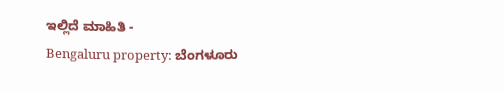ಇಲ್ಲಿದೆ ಮಾಹಿತಿ -
Bengaluru property: ಬೆಂಗಳೂರು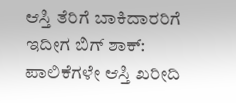ಆಸ್ತಿ ತೆರಿಗೆ ಬಾಕಿದಾರರಿಗೆ ಇದೀಗ ಬಿಗ್ ಶಾಕ್: ಪಾಲಿಕೆಗಳೇ ಆಸ್ತಿ ಖರೀದಿ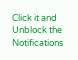Click it and Unblock the Notifications